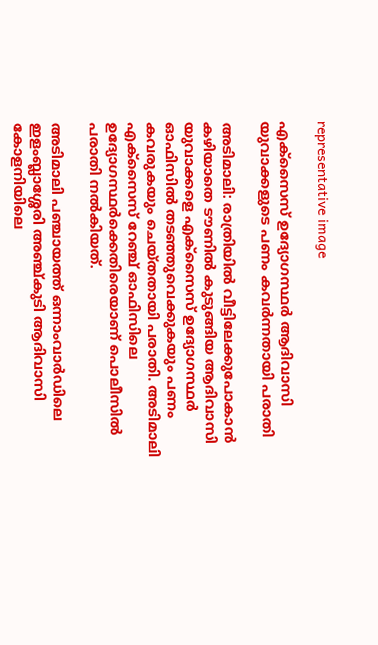representative image

എക്‌സൈസ് ഉദ്യോഗസ്ഥര്‍ ആദിവാസി യുവാക്കളുടെ പണം കവർന്നതായി പരാതി

അടിമാലി: രാത്രിയില്‍ വീട്ടിലേക്കുപോകാന്‍ കഴിയാതെ ടൗണില്‍ കുടുങ്ങിയ ആദിവാസി യുവാക്കളെ എക്‌സൈസ് ഉദ്യോഗസ്ഥര്‍ ഓഫിസില്‍ തടഞ്ഞുവെക്കുകയും പണം കവരുകയും ചെയ്തതായി പരാതി. അടിമാലി എക്‌സൈസ് റേഞ്ച് ഓഫിസിലെ ഉദ്യോഗസ്ഥര്‍ക്കെതിരെയാണ് പൊലീസില്‍ പരാതി നല്‍കിയത്.

അടിമാലി പഞ്ചായത്ത് ഒന്നാംവാര്‍ഡിലെ ഇളംബ്ലാശ്ശേരി അഞ്ച്കുടി ആദിവാസി കോളനിയിലെ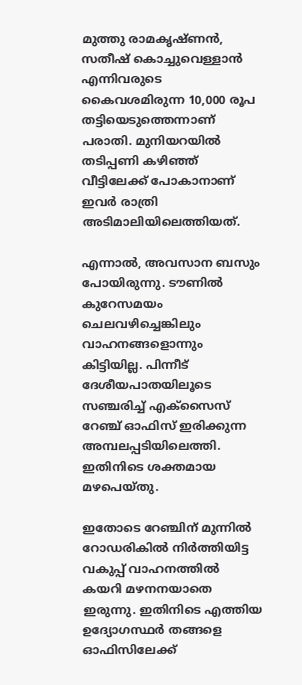മുത്തു രാമകൃഷ്ണന്‍, സതീഷ് കൊച്ചുവെള്ളാന്‍ എന്നിവരുടെ കൈവശമിരുന്ന 10,000 രൂപ തട്ടിയെടുത്തെന്നാണ് പരാതി. മുനിയറയില്‍ തടിപ്പണി കഴിഞ്ഞ് വീട്ടിലേക്ക് പോകാനാണ് ഇവർ രാത്രി അടിമാലിയിലെത്തിയത്.

എന്നാല്‍, അവസാന ബസും പോയിരുന്നു. ടൗണില്‍ കുറേസമയം ചെലവഴിച്ചെങ്കിലും വാഹനങ്ങളൊന്നും കിട്ടിയില്ല. പിന്നീട് ദേശീയപാതയിലൂടെ സഞ്ചരിച്ച് എക്‌സൈസ് റേഞ്ച് ഓഫിസ് ഇരിക്കുന്ന അമ്പലപ്പടിയിലെത്തി. ഇതിനിടെ ശക്തമായ മഴപെയ്തു.

ഇതോടെ റേഞ്ചിന് മുന്നില്‍ റോഡരികിൽ നിര്‍ത്തിയിട്ട വകുപ്പ് വാഹനത്തില്‍ കയറി മഴനനയാതെ ഇരുന്നു. ഇതിനിടെ എത്തിയ ഉദ്യോഗസ്ഥര്‍ തങ്ങളെ ഓഫിസിലേക്ക്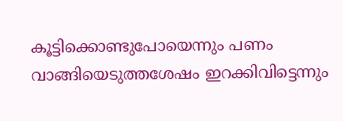കൂട്ടിക്കൊണ്ടുപോയെന്നും പണം വാങ്ങിയെടുത്തശേഷം ഇറക്കിവിട്ടെന്നും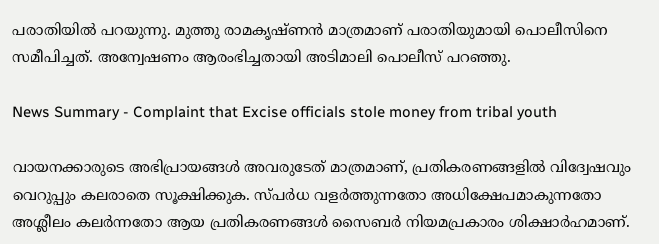പരാതിയില്‍ പറയുന്നു. മുത്തു രാമകൃഷ്ണന്‍ മാത്രമാണ് പരാതിയുമായി പൊലീസിനെ സമീപിച്ചത്. അന്വേഷണം ആരംഭിച്ചതായി അടിമാലി പൊലീസ് പറഞ്ഞു.

News Summary - Complaint that Excise officials stole money from tribal youth

വായനക്കാരുടെ അഭിപ്രായങ്ങള്‍ അവരുടേത് മാത്രമാണ്, പ്രതികരണങ്ങളിൽ വിദ്വേഷവും വെറുപ്പും കലരാതെ സൂക്ഷിക്കുക. സ്പർധ വളർത്തുന്നതോ അധിക്ഷേപമാകുന്നതോ അശ്ലീലം കലർന്നതോ ആയ പ്രതികരണങ്ങൾ സൈബർ നിയമപ്രകാരം ശിക്ഷാർഹമാണ്.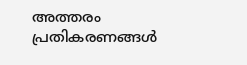അത്തരം പ്രതികരണങ്ങൾ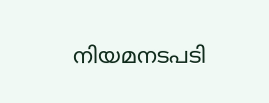നിയമനടപടി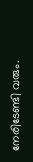നേരിടേണ്ടി വരും.